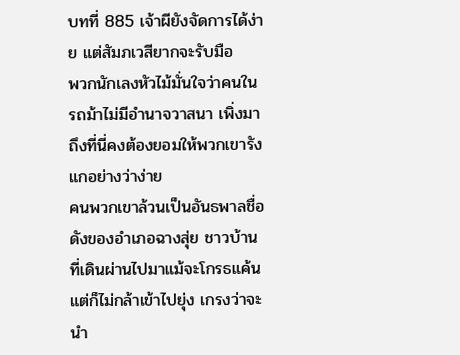บทที่ 885 เจ้าผียังจัดการได้ง่าย แต่สัมภเวสียากจะรับมือ
พวกนักเลงหัวไม้มั่นใจว่าคนในรถม้าไม่มีอำนาจวาสนา เพิ่งมาถึงที่นี่คงต้องยอมให้พวกเขารังแกอย่างว่าง่าย
คนพวกเขาล้วนเป็นอันธพาลชื่อดังของอำเภอฉางสุ่ย ชาวบ้านที่เดินผ่านไปมาแม้จะโกรธแค้น แต่ก็ไม่กล้าเข้าไปยุ่ง เกรงว่าจะนำ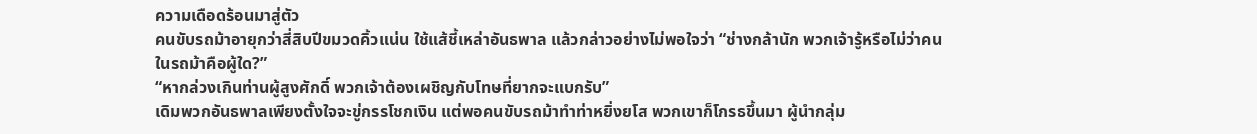ความเดือดร้อนมาสู่ตัว
คนขับรถม้าอายุกว่าสี่สิบปีขมวดคิ้วแน่น ใช้แส้ชี้เหล่าอันธพาล แล้วกล่าวอย่างไม่พอใจว่า “ช่างกล้านัก พวกเจ้ารู้หรือไม่ว่าคนในรถม้าคือผู้ใด?”
“หากล่วงเกินท่านผู้สูงศักดิ์ พวกเจ้าต้องเผชิญกับโทษที่ยากจะแบกรับ”
เดิมพวกอันธพาลเพียงตั้งใจจะขู่กรรโชกเงิน แต่พอคนขับรถม้าทำท่าหยิ่งยโส พวกเขาก็โกรธขึ้นมา ผู้นำกลุ่ม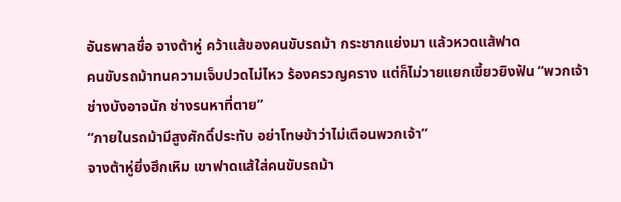อันธพาลชื่อ จางต้าหู่ คว้าแส้ของคนขับรถม้า กระชากแย่งมา แล้วหวดแส้ฟาด
คนขับรถม้าทนความเจ็บปวดไม่ไหว ร้องครวญคราง แต่ก็ไม่วายแยกเขี้ยวยิงฟัน “พวกเจ้าช่างบังอาจนัก ช่างรนหาที่ตาย”
“ภายในรถม้ามีสูงศักดิ์ประทับ อย่าโทษข้าว่าไม่เตือนพวกเจ้า”
จางต้าหู่ยิ่งฮึกเหิม เขาฟาดแส้ใส่คนขับรถม้า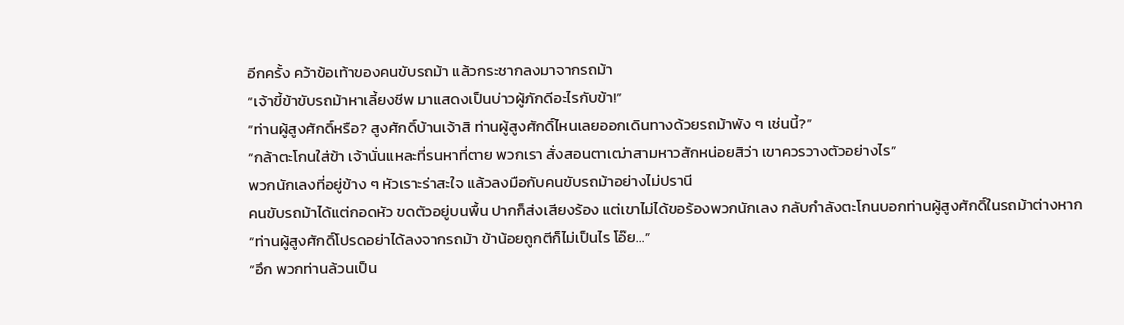อีกครั้ง คว้าข้อเท้าของคนขับรถม้า แล้วกระชากลงมาจากรถม้า
“เจ้าขี้ข้าขับรถม้าหาเลี้ยงชีพ มาแสดงเป็นบ่าวผู้ภักดีอะไรกับข้า!”
“ท่านผู้สูงศักดิ์หรือ? สูงศักดิ์บ้านเจ้าสิ ท่านผู้สูงศักดิ์ไหนเลยออกเดินทางด้วยรถม้าพัง ๆ เช่นนี้?”
“กล้าตะโกนใส่ข้า เจ้านั่นแหละที่รนหาที่ตาย พวกเรา สั่งสอนตาเฒ่าสามหาวสักหน่อยสิว่า เขาควรวางตัวอย่างไร”
พวกนักเลงที่อยู่ข้าง ๆ หัวเราะร่าสะใจ แล้วลงมือกับคนขับรถม้าอย่างไม่ปรานี
คนขับรถม้าได้แต่กอดหัว ขดตัวอยู่บนพื้น ปากก็ส่งเสียงร้อง แต่เขาไม่ได้ขอร้องพวกนักเลง กลับกำลังตะโกนบอกท่านผู้สูงศักดิ์ในรถม้าต่างหาก
“ท่านผู้สูงศักดิ์โปรดอย่าได้ลงจากรถม้า ข้าน้อยถูกตีก็ไม่เป็นไร โอ๊ย…”
“อึก พวกท่านล้วนเป็น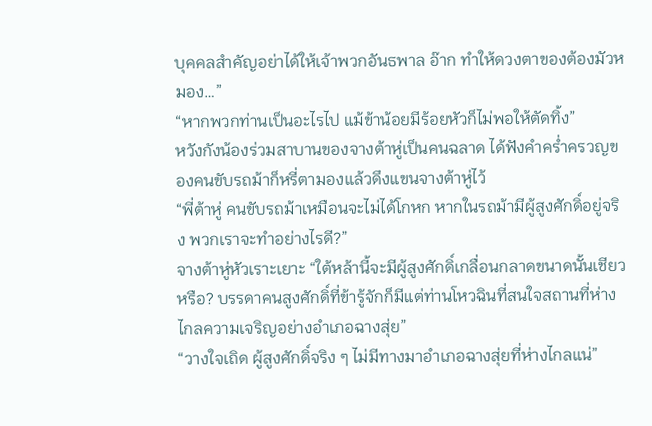บุคคลสำคัญอย่าได้ให้เจ้าพวกอันธพาล อ๊าก ทำให้ดวงตาของต้องมัวหมอง…”
“หากพวกท่านเป็นอะไรไป แม้ข้าน้อยมีร้อยหัวก็ไม่พอให้ตัดทิ้ง”
หวังกังน้องร่วมสาบานของจางต้าหู่เป็นคนฉลาด ได้ฟังคำคร่ำครวญของคนขับรถม้าก็หรี่ตามองแล้วดึงแขนจางต้าหู่ไว้
“พี่ต้าหู่ คนขับรถม้าเหมือนจะไม่ได้โกหก หากในรถม้ามีผู้สูงศักดิ์อยู่จริง พวกเราจะทำอย่างไรดี?”
จางต้าหู่หัวเราะเยาะ “ใต้หล้านี้จะมีผู้สูงศักดิ์เกลื่อนกลาดขนาดนั้นเชียวหรือ? บรรดาคนสูงศักดิ์ที่ข้ารู้จักก็มีแต่ท่านโหวฉินที่สนใจสถานที่ห่างไกลความเจริญอย่างอำเภอฉางสุ่ย”
“วางใจเถิด ผู้สูงศักดิ์จริง ๆ ไม่มีทางมาอำเภอฉางสุ่ยที่ห่างไกลแน่”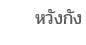หวังกัง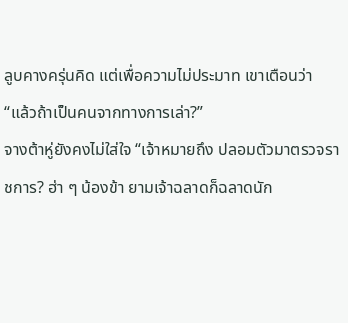ลูบคางครุ่นคิด แต่เพื่อความไม่ประมาท เขาเตือนว่า “แล้วถ้าเป็นคนจากทางการเล่า?”
จางต้าหู่ยังคงไม่ใส่ใจ “เจ้าหมายถึง ปลอมตัวมาตรวจราชการ? ฮ่า ๆ น้องข้า ยามเจ้าฉลาดก็ฉลาดนัก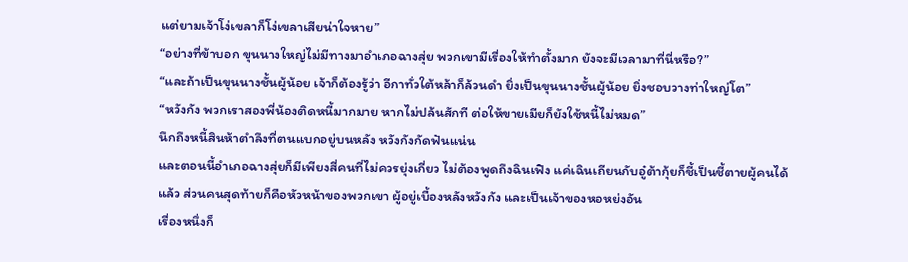แต่ยามเจ้าโง่เขลาก็โง่เขลาเสียน่าใจหาย”
“อย่างที่ข้าบอก ขุนนางใหญ่ไม่มีทางมาอำเภอฉางสุ่ย พวกเขามีเรื่องให้ทำตั้งมาก ยังจะมีเวลามาที่นี่หรือ?”
“และถ้าเป็นขุนนางชั้นผู้น้อย เจ้าก็ต้องรู้ว่า อีกาทั่วใต้หล้าก็ล้วนดำ ยิ่งเป็นขุนนางชั้นผู้น้อย ยิ่งชอบวางท่าใหญ่โต”
“หวังกัง พวกเราสองพี่น้องติดหนี้มากมาย หากไม่ปล้นสักที ต่อให้ขายเมียก็ยังใช้หนี้ไม่หมด”
นึกถึงหนี้สินห้าตำลึงที่ตนแบกอยู่บนหลัง หวังกังกัดฟันแน่น
และตอนนี้อำเภอฉางสุ่ยก็มีเพียงสี่คนที่ไม่ควรยุ่งเกี่ยว ไม่ต้องพูดถึงฉินเฟิง แค่เฉินเถียนกับอู๋ต้ากุ้ยก็ชี้เป็นชี้ตายผู้คนได้แล้ว ส่วนคนสุดท้ายก็คือหัวหน้าของพวกเขา ผู้อยู่เบื้องหลังหวังกัง และเป็นเจ้าของหอหย่งอัน
เรื่องหนึ่งก็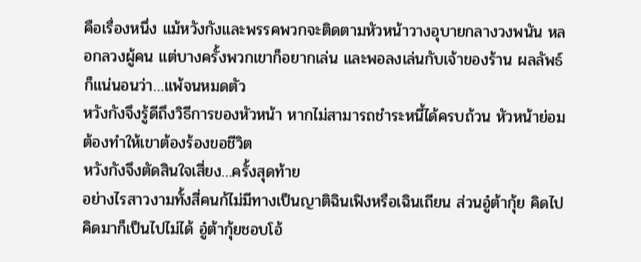คือเรื่องหนึ่ง แม้หวังกังและพรรคพวกจะติดตามหัวหน้าวางอุบายกลางวงพนัน หลอกลวงผู้คน แต่บางครั้งพวกเขาก็อยากเล่น และพอลงเล่นกับเจ้าของร้าน ผลลัพธ์ก็แน่นอนว่า…แพ้จนหมดตัว
หวังกังจึงรู้ดีถึงวิธีการของหัวหน้า หากไม่สามารถชำระหนี้ได้ครบถ้วน หัวหน้าย่อมต้องทำให้เขาต้องร้องขอชีวิต
หวังกังจึงตัดสินใจเสี่ยง…ครั้งสุดท้าย
อย่างไรสาวงามทั้งสี่คนก้ไม่มีทางเป็นญาติฉินเฟิงหรือเฉินเถียน ส่วนอู๋ต้ากุ้ย คิดไปคิดมาก็เป็นไปไม่ได้ อู๋ต้ากุ้ยชอบโอ้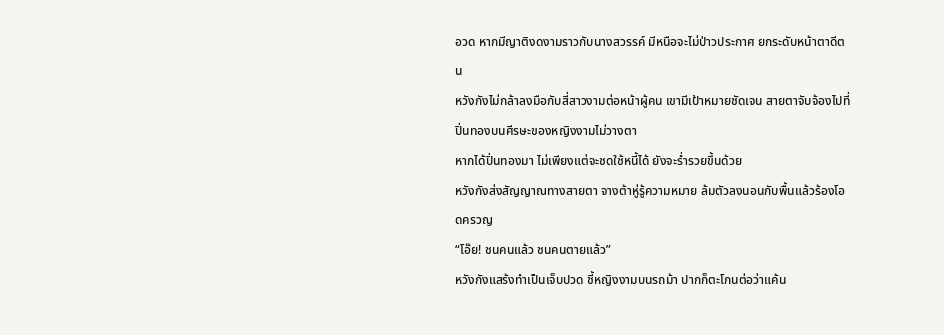อวด หากมีญาติงดงามราวกับนางสวรรค์ มีหนือจะไม่ป่าวประกาศ ยกระดับหน้าตาดีตน
หวังกังไม่กล้าลงมือกับสี่สาวงามต่อหน้าผู้คน เขามีเป้าหมายชัดเจน สายตาจับจ้องไปที่ปิ่นทองบนศีรษะของหญิงงามไม่วางตา
หากได้ปิ่นทองมา ไม่เพียงแต่จะชดใช้หนี้ได้ ยังจะร่ำรวยขึ้นด้วย
หวังกังส่งสัญญาณทางสายตา จางต้าหู่รู้ความหมาย ล้มตัวลงนอนกับพื้นแล้วร้องโอดครวญ
“โอ๊ย! ชนคนแล้ว ชนคนตายแล้ว”
หวังกังแสร้งทำเป็นเจ็บปวด ชี้หญิงงามบนรถม้า ปากก็ตะโกนต่อว่าแค้น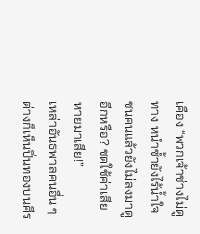เคือง “พวกเจ้าช่างไม่ดูทาง หนำซ้ำยังไร้น้ำใจ ชนคนแล้วยังไม่ลงมาดูอีกหรือ? ชดใช้ค่าเสียหายมาเสีย!”
เหล่าอันธพาลคนอื่น ๆ ต่างก็เห็นปิ่นทองบนศีร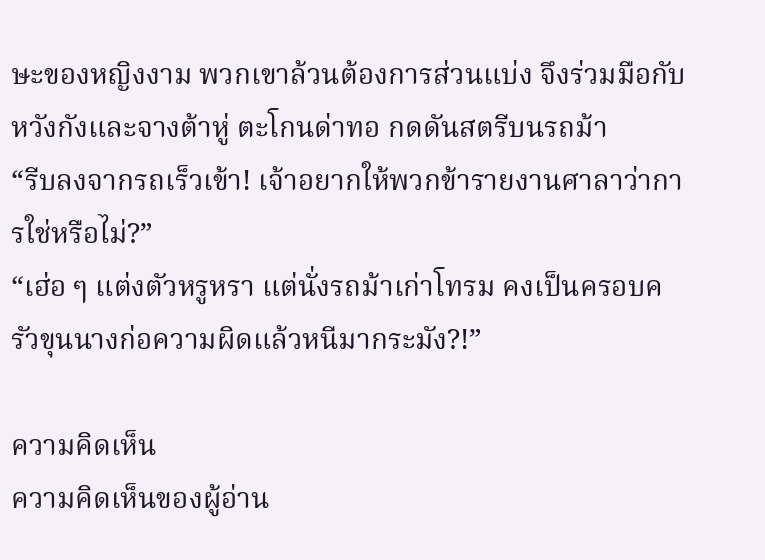ษะของหญิงงาม พวกเขาล้วนต้องการส่วนแบ่ง จึงร่วมมือกับหวังกังและจางต้าหู่ ตะโกนด่าทอ กดดันสตรีบนรถม้า
“รีบลงจากรถเร็วเข้า! เจ้าอยากให้พวกข้ารายงานศาลาว่าการใช่หรือไม่?”
“เฮ่อ ๆ แต่งตัวหรูหรา แต่นั่งรถม้าเก่าโทรม คงเป็นครอบครัวขุนนางก่อความผิดแล้วหนีมากระมัง?!”

ความคิดเห็น
ความคิดเห็นของผู้อ่าน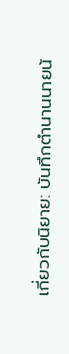เกี่ยวกับนิยาย: บันทึกตำนานนายน้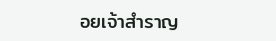อยเจ้าสำราญ